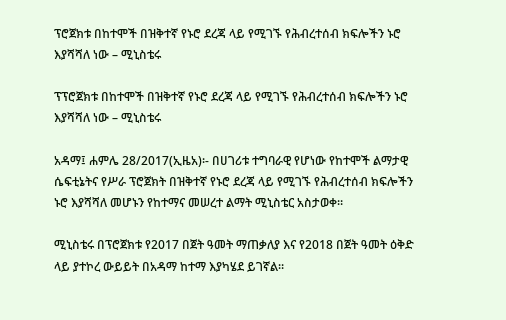ፕሮጀክቱ በከተሞች በዝቅተኛ የኑሮ ደረጃ ላይ የሚገኙ የሕብረተሰብ ክፍሎችን ኑሮ እያሻሻለ ነው – ሚኒስቴሩ

ፕፕሮጀክቱ በከተሞች በዝቅተኛ የኑሮ ደረጃ ላይ የሚገኙ የሕብረተሰብ ክፍሎችን ኑሮ እያሻሻለ ነው – ሚኒስቴሩ

አዳማ፤ ሐምሌ 28/2017(ኢዜአ)፡- በሀገሪቱ ተግባራዊ የሆነው የከተሞች ልማታዊ ሴፍቲኔትና የሥራ ፕሮጀክት በዝቅተኛ የኑሮ ደረጃ ላይ የሚገኙ የሕብረተሰብ ክፍሎችን ኑሮ እያሻሻለ መሆኑን የከተማና መሠረተ ልማት ሚኒስቴር አስታወቀ።

ሚኒስቴሩ በፕሮጀክቱ የ2017 በጀት ዓመት ማጠቃለያ እና የ2018 በጀት ዓመት ዕቅድ ላይ ያተኮረ ውይይት በአዳማ ከተማ እያካሄደ ይገኛል።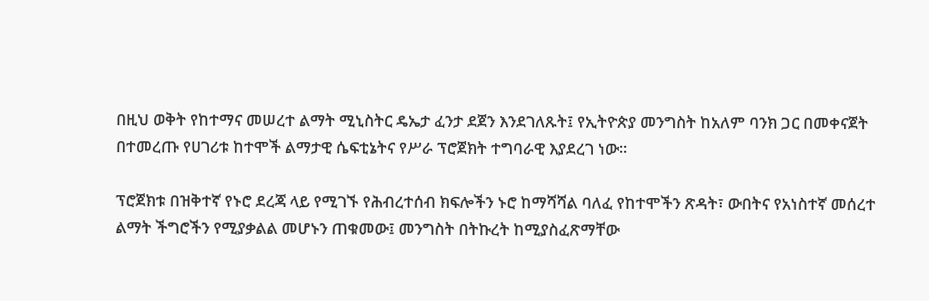በዚህ ወቅት የከተማና መሠረተ ልማት ሚኒስትር ዴኤታ ፈንታ ደጀን እንደገለጹት፤ የኢትዮጵያ መንግስት ከአለም ባንክ ጋር በመቀናጀት በተመረጡ የሀገሪቱ ከተሞች ልማታዊ ሴፍቲኔትና የሥራ ፕሮጀክት ተግባራዊ እያደረገ ነው።

ፕሮጀክቱ በዝቅተኛ የኑሮ ደረጃ ላይ የሚገኙ የሕብረተሰብ ክፍሎችን ኑሮ ከማሻሻል ባለፈ የከተሞችን ጽዳት፣ ውበትና የአነስተኛ መሰረተ ልማት ችግሮችን የሚያቃልል መሆኑን ጠቁመው፤ መንግስት በትኩረት ከሚያስፈጽማቸው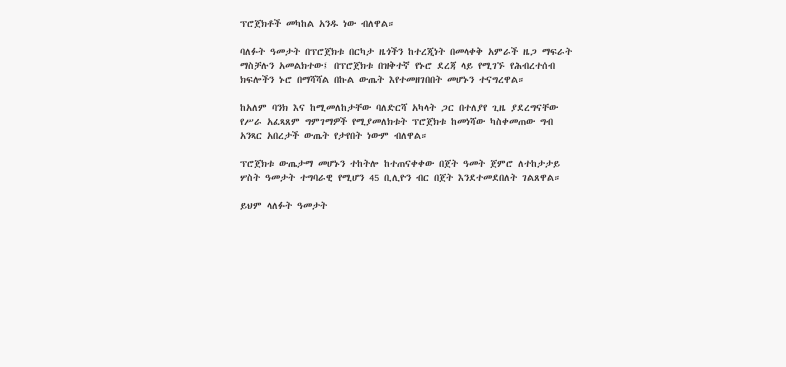ፕሮጀክቶች መካከል አንዱ ነው ብለዋል።

ባለፉት ዓመታት በፕሮጀክቱ በርካታ ዜጎችን ከተረጂነት በመላቀቅ አምራች ዜጋ ማፍራት ማስቻሉን አመልክተው፤ በፕሮጀክቱ በዝቅተኛ የኑሮ ደረጃ ላይ የሚገኙ የሕብረተሰብ ክፍሎችን ኑሮ በማሻሻል በኩል ውጤት እየተመዘገበበት መሆኑን ተናግረዋል።

ከአለም ባንክ እና ከሚመለከታቸው ባለድርሻ አካላት ጋር በተለያየ ጊዜ ያደረግናቸው የሥራ አፈጻጸም ግምገማዎች የሚያመለክቱት ፕሮጀክቱ ከመነሻው ካስቀመጠው ግብ አንጻር አበረታች ውጤት የታየበት ነውም ብለዋል።

ፕሮጀክቱ ውጤታማ መሆኑን ተከትሎ ከተጠናቀቀው በጀት ዓመት ጀምሮ ለተከታታይ ሦስት ዓመታት ተግባራዊ የሚሆን 45 ቢሊዮን ብር በጀት እንደተመደበለት ገልጸዋል።

ይህም ላለፉት ዓመታት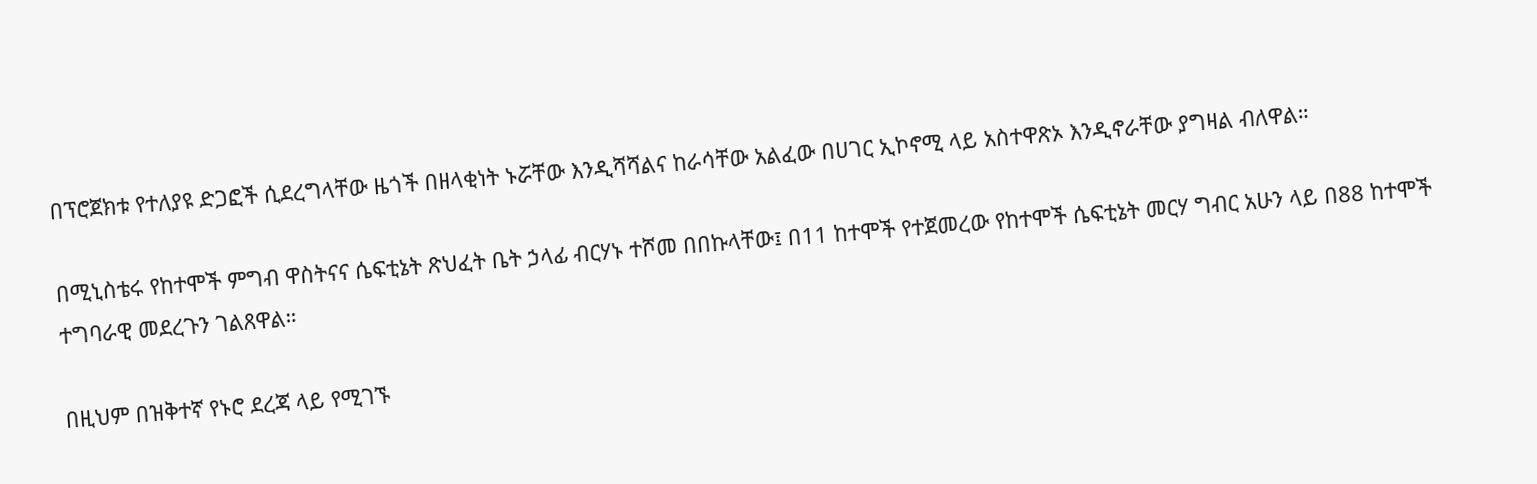በፕሮጀክቱ የተለያዩ ድጋፎች ሲደረግላቸው ዜጎች በዘላቂነት ኑሯቸው እንዲሻሻልና ከራሳቸው አልፈው በሀገር ኢኮኖሚ ላይ አስተዋጽኦ እንዲኖራቸው ያግዛል ብለዋል።

በሚኒስቴሩ የከተሞች ምግብ ዋስትናና ሴፍቲኔት ጽህፈት ቤት ኃላፊ ብርሃኑ ተሾመ በበኩላቸው፤ በ11 ከተሞች የተጀመረው የከተሞች ሴፍቲኔት መርሃ ግብር አሁን ላይ በ88 ከተሞች ተግባራዊ መደረጉን ገልጸዋል።

በዚህም በዝቅተኛ የኑሮ ደረጃ ላይ የሚገኙ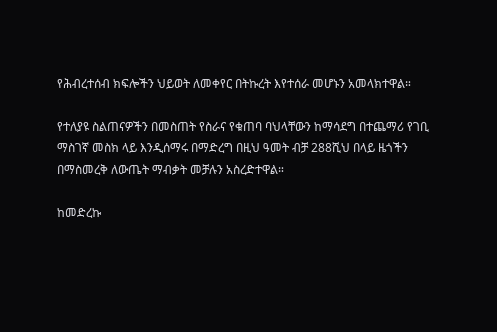የሕብረተሰብ ክፍሎችን ህይወት ለመቀየር በትኩረት እየተሰራ መሆኑን አመላክተዋል።

የተለያዩ ስልጠናዎችን በመስጠት የስራና የቁጠባ ባህላቸውን ከማሳደግ በተጨማሪ የገቢ ማስገኛ መስክ ላይ እንዲሰማሩ በማድረግ በዚህ ዓመት ብቻ 288ሺህ በላይ ዜጎችን በማስመረቅ ለውጤት ማብቃት መቻሉን አስረድተዋል።

ከመድረኩ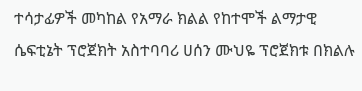ተሳታፊዎች መካከል የአማራ ክልል የከተሞች ልማታዊ ሴፍቲኔት ፕሮጀክት አስተባባሪ ሀሰን ሙህዬ ፕሮጀክቱ በክልሉ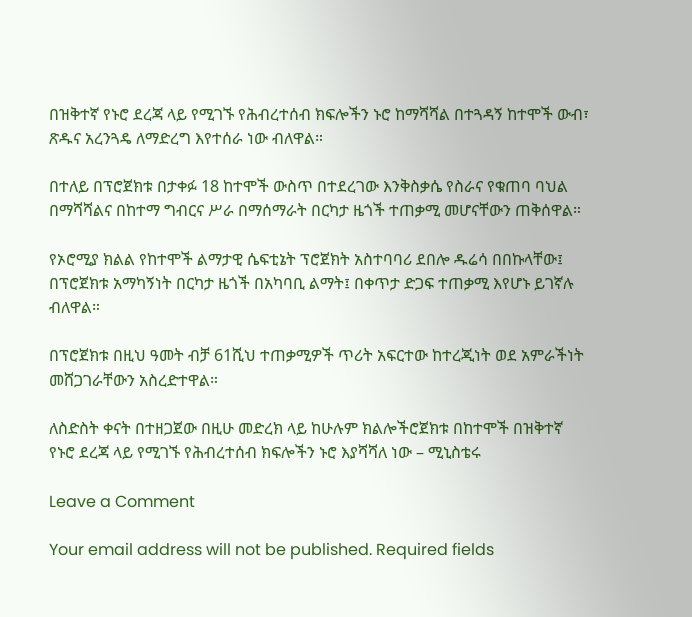በዝቅተኛ የኑሮ ደረጃ ላይ የሚገኙ የሕብረተሰብ ክፍሎችን ኑሮ ከማሻሻል በተጓዳኝ ከተሞች ውብ፣ ጽዱና አረንጓዴ ለማድረግ እየተሰራ ነው ብለዋል።

በተለይ በፕሮጀክቱ በታቀፉ 18 ከተሞች ውስጥ በተደረገው እንቅስቃሴ የስራና የቁጠባ ባህል በማሻሻልና በከተማ ግብርና ሥራ በማሰማራት በርካታ ዜጎች ተጠቃሚ መሆናቸውን ጠቅሰዋል።

የኦሮሚያ ክልል የከተሞች ልማታዊ ሴፍቲኔት ፕሮጀክት አስተባባሪ ደበሎ ዱሬሳ በበኩላቸው፤ በፕሮጀክቱ አማካኝነት በርካታ ዜጎች በአካባቢ ልማት፤ በቀጥታ ድጋፍ ተጠቃሚ እየሆኑ ይገኛሉ ብለዋል።

በፕሮጀክቱ በዚህ ዓመት ብቻ 61ሺህ ተጠቃሚዎች ጥሪት አፍርተው ከተረጂነት ወደ አምራችነት መሸጋገራቸውን አስረድተዋል።

ለስድስት ቀናት በተዘጋጀው በዚሁ መድረክ ላይ ከሁሉም ክልሎችሮጀክቱ በከተሞች በዝቅተኛ የኑሮ ደረጃ ላይ የሚገኙ የሕብረተሰብ ክፍሎችን ኑሮ እያሻሻለ ነው – ሚኒስቴሩ

Leave a Comment

Your email address will not be published. Required fields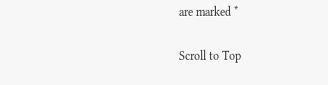are marked *

Scroll to Top